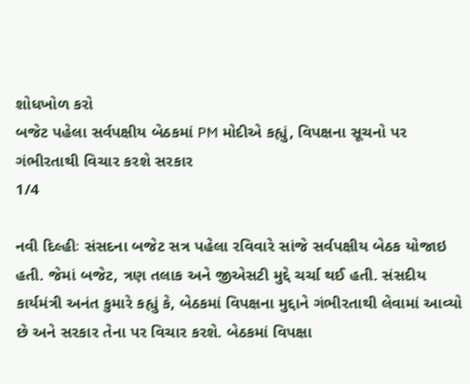શોધખોળ કરો
બજેટ પહેલા સર્વપક્ષીય બેઠકમાં PM મોદીએ કહ્યું, વિપક્ષના સૂચનો પર ગંભીરતાથી વિચાર કરશે સરકાર
1/4

નવી દિલ્હીઃ સંસદના બજેટ સત્ર પહેલા રવિવારે સાંજે સર્વપક્ષીય બેઠક યોજાઇ હતી. જેમાં બજેટ, ત્રણ તલાક અને જીએસટી મુદ્દે ચર્ચા થઈ હતી. સંસદીય કાર્યમંત્રી અનંત કુમારે કહ્યું કે, બેઠકમાં વિપક્ષના મુદ્દાને ગંભીરતાથી લેવામાં આવ્યો છે અને સરકાર તેના પર વિચાર કરશે. બેઠકમાં વિપક્ષા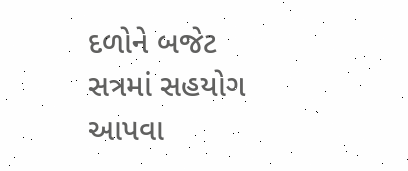દળોને બજેટ સત્રમાં સહયોગ આપવા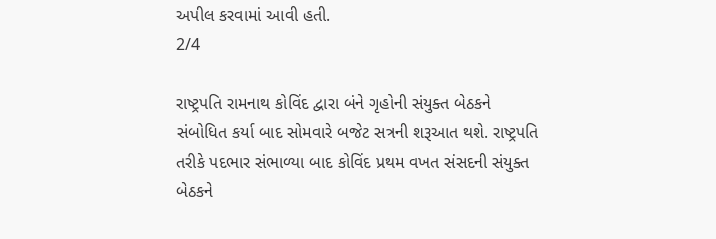અપીલ કરવામાં આવી હતી.
2/4

રાષ્ટ્રપતિ રામનાથ કોવિંદ દ્વારા બંને ગૃહોની સંયુક્ત બેઠકને સંબોધિત કર્યા બાદ સોમવારે બજેટ સત્રની શરૂઆત થશે. રાષ્ટ્રપતિ તરીકે પદભાર સંભાળ્યા બાદ કોવિંદ પ્રથમ વખત સંસદની સંયુક્ત બેઠકને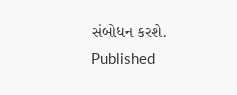સંબોધન કરશે.
Published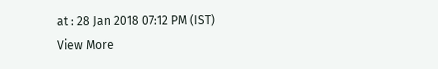at : 28 Jan 2018 07:12 PM (IST)
View More